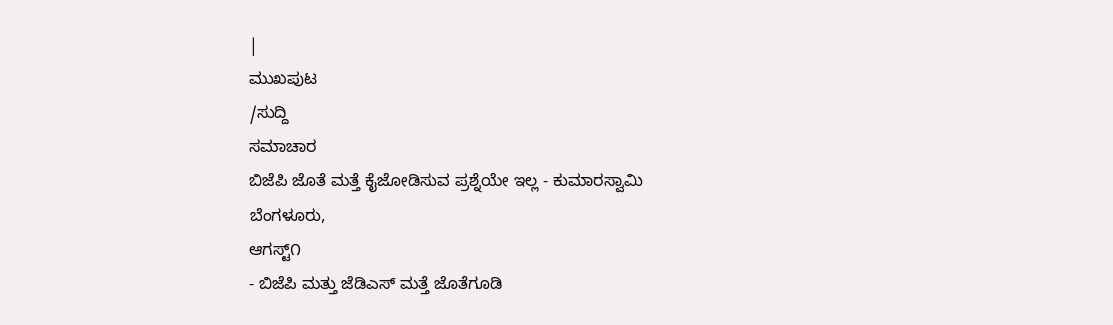|
ಮುಖಪುಟ
/ಸುದ್ದಿ
ಸಮಾಚಾರ
ಬಿಜೆಪಿ ಜೊತೆ ಮತ್ತೆ ಕೈಜೋಡಿಸುವ ಪ್ರಶ್ನೆಯೇ ಇಲ್ಲ - ಕುಮಾರಸ್ವಾಮಿ
ಬೆಂಗಳೂರು,
ಆಗಸ್ಟ್೧
- ಬಿಜೆಪಿ ಮತ್ತು ಜೆಡಿಎಸ್ ಮತ್ತೆ ಜೊತೆಗೂಡಿ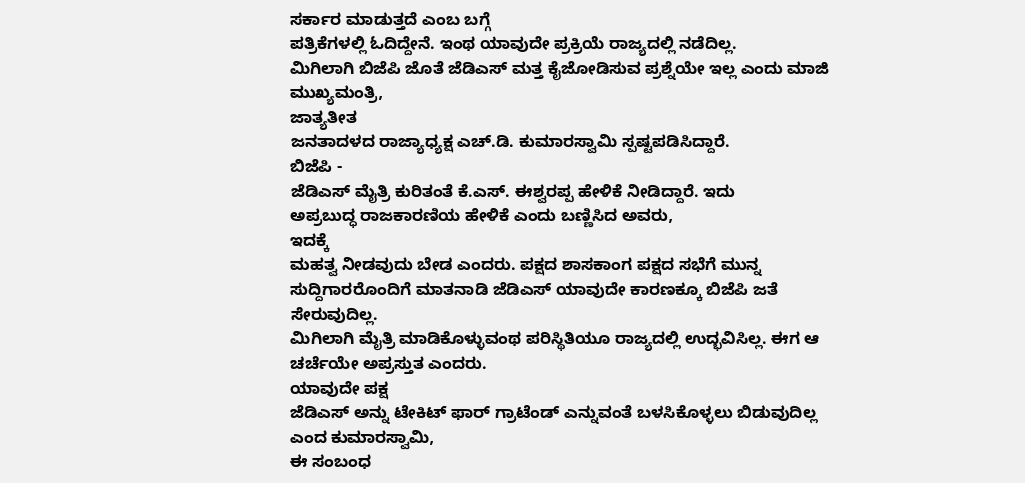ಸರ್ಕಾರ ಮಾಡುತ್ತದೆ ಎಂಬ ಬಗ್ಗೆ
ಪತ್ರಿಕೆಗಳಲ್ಲಿ ಓದಿದ್ದೇನೆ. ಇಂಥ ಯಾವುದೇ ಪ್ರಕ್ರಿಯೆ ರಾಜ್ಯದಲ್ಲಿ ನಡೆದಿಲ್ಲ.
ಮಿಗಿಲಾಗಿ ಬಿಜೆಪಿ ಜೊತೆ ಜೆಡಿಎಸ್ ಮತ್ತ ಕೈಜೋಡಿಸುವ ಪ್ರಶ್ನೆಯೇ ಇಲ್ಲ ಎಂದು ಮಾಜಿ
ಮುಖ್ಯಮಂತ್ರಿ,
ಜಾತ್ಯತೀತ
ಜನತಾದಳದ ರಾಜ್ಯಾಧ್ಯಕ್ಷ ಎಚ್.ಡಿ. ಕುಮಾರಸ್ವಾಮಿ ಸ್ಪಷ್ಟಪಡಿಸಿದ್ದಾರೆ.
ಬಿಜೆಪಿ -
ಜೆಡಿಎಸ್ ಮೈತ್ರಿ ಕುರಿತಂತೆ ಕೆ.ಎಸ್. ಈಶ್ವರಪ್ಪ ಹೇಳಿಕೆ ನೀಡಿದ್ದಾರೆ. ಇದು
ಅಪ್ರಬುದ್ಧ ರಾಜಕಾರಣಿಯ ಹೇಳಿಕೆ ಎಂದು ಬಣ್ಣಿಸಿದ ಅವರು,
ಇದಕ್ಕೆ
ಮಹತ್ವ ನೀಡವುದು ಬೇಡ ಎಂದರು. ಪಕ್ಷದ ಶಾಸಕಾಂಗ ಪಕ್ಷದ ಸಭೆಗೆ ಮುನ್ನ
ಸುದ್ದಿಗಾರರೊಂದಿಗೆ ಮಾತನಾಡಿ ಜೆಡಿಎಸ್ ಯಾವುದೇ ಕಾರಣಕ್ಕೂ ಬಿಜೆಪಿ ಜತೆ ಸೇರುವುದಿಲ್ಲ.
ಮಿಗಿಲಾಗಿ ಮೈತ್ರಿ ಮಾಡಿಕೊಳ್ಳುವಂಥ ಪರಿಸ್ಥಿತಿಯೂ ರಾಜ್ಯದಲ್ಲಿ ಉದ್ಭವಿಸಿಲ್ಲ. ಈಗ ಆ
ಚರ್ಚೆಯೇ ಅಪ್ರಸ್ತುತ ಎಂದರು.
ಯಾವುದೇ ಪಕ್ಷ
ಜೆಡಿಎಸ್ ಅನ್ನು ಟೇಕಿಟ್ ಫಾರ್ ಗ್ರಾಟೆಂಡ್ ಎನ್ನುವಂತೆ ಬಳಸಿಕೊಳ್ಳಲು ಬಿಡುವುದಿಲ್ಲ
ಎಂದ ಕುಮಾರಸ್ವಾಮಿ,
ಈ ಸಂಬಂಧ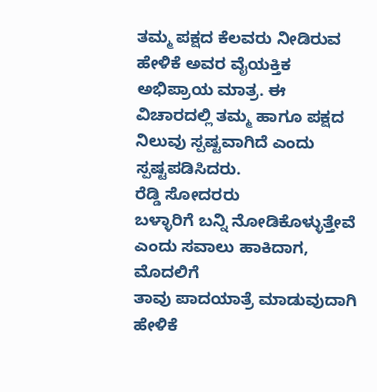ತಮ್ಮ ಪಕ್ಷದ ಕೆಲವರು ನೀಡಿರುವ ಹೇಳಿಕೆ ಅವರ ವೈಯಕ್ತಿಕ ಅಭಿಪ್ರಾಯ ಮಾತ್ರ. ಈ
ವಿಚಾರದಲ್ಲಿ ತಮ್ಮ ಹಾಗೂ ಪಕ್ಷದ ನಿಲುವು ಸ್ಪಷ್ಟವಾಗಿದೆ ಎಂದು ಸ್ಪಷ್ಟಪಡಿಸಿದರು.
ರೆಡ್ಡಿ ಸೋದರರು
ಬಳ್ಳಾರಿಗೆ ಬನ್ನಿ ನೋಡಿಕೊಳ್ಳುತ್ತೇವೆ ಎಂದು ಸವಾಲು ಹಾಕಿದಾಗ,
ಮೊದಲಿಗೆ
ತಾವು ಪಾದಯಾತ್ರೆ ಮಾಡುವುದಾಗಿ ಹೇಳಿಕೆ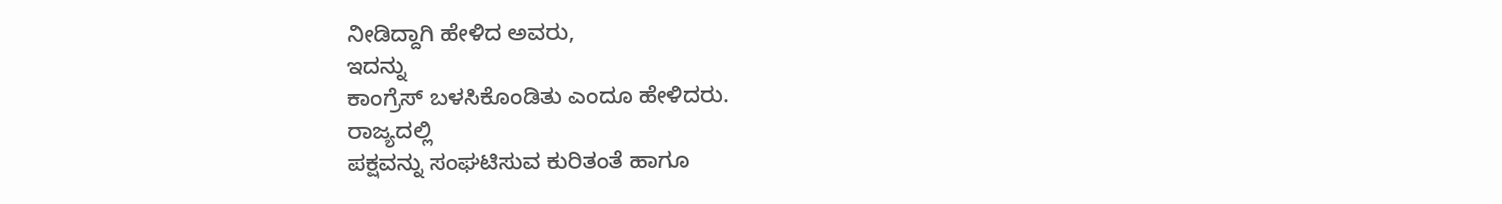ನೀಡಿದ್ದಾಗಿ ಹೇಳಿದ ಅವರು,
ಇದನ್ನು
ಕಾಂಗ್ರೆಸ್ ಬಳಸಿಕೊಂಡಿತು ಎಂದೂ ಹೇಳಿದರು.
ರಾಜ್ಯದಲ್ಲಿ
ಪಕ್ಷವನ್ನು ಸಂಘಟಿಸುವ ಕುರಿತಂತೆ ಹಾಗೂ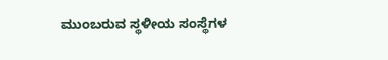ಮುಂಬರುವ ಸ್ಥಳೀಯ ಸಂಸ್ಥೆಗಳ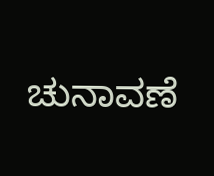ಚುನಾವಣೆ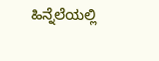ಹಿನ್ನೆಲೆಯಲ್ಲಿ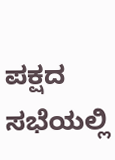ಪಕ್ಷದ ಸಭೆಯಲ್ಲಿ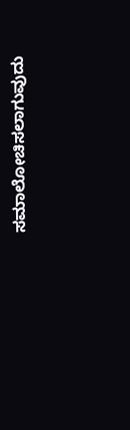ಸಮಾಲೋಚಿಸಲಾಗುವುದು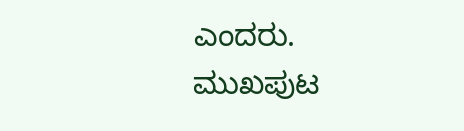ಎಂದರು.
ಮುಖಪುಟ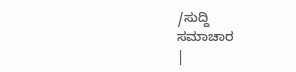/ಸುದ್ದಿ
ಸಮಾಚಾರ
|